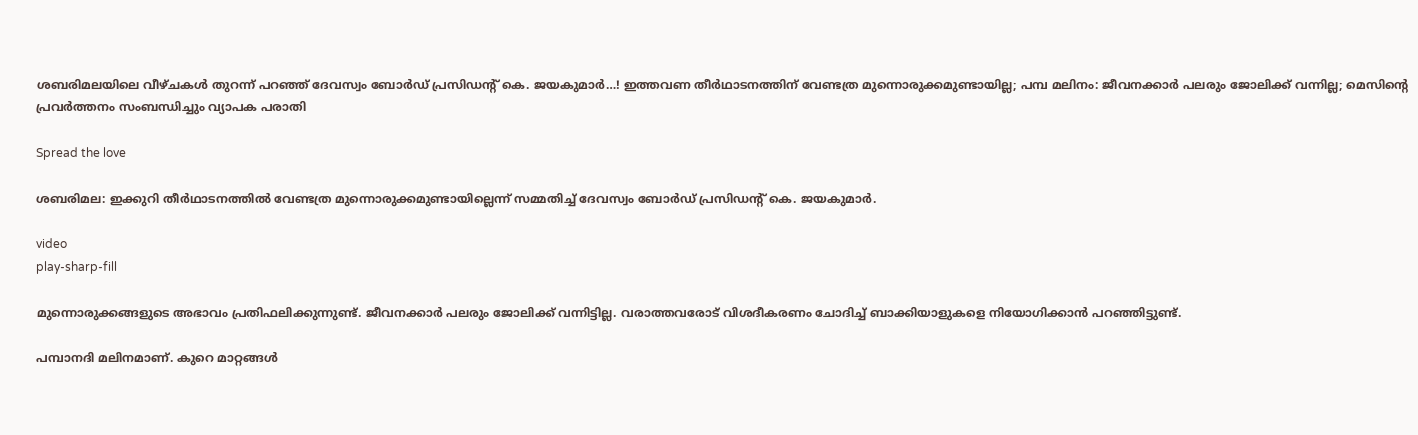ശബരിമലയിലെ വീഴ്ചകള്‍ തുറന്ന് പറഞ്ഞ് ദേവസ്വം ബോര്‍ഡ് പ്രസിഡന്റ് കെ. ജയകുമാര്‍…! ഇത്തവണ തീര്‍ഥാടനത്തിന് വേണ്ടത്ര മുന്നൊരുക്കമുണ്ടായില്ല; പമ്പ മലിനം: ജീവനക്കാര്‍ പലരും ജോലിക്ക് വന്നില്ല; മെസിന്റെ പ്രവര്‍ത്തനം സംബന്ധിച്ചും വ്യാപക പരാതി

Spread the love

ശബരിമല: ഇക്കുറി തീര്‍ഥാടനത്തില്‍ വേണ്ടത്ര മുന്നൊരുക്കമുണ്ടായില്ലെന്ന് സമ്മതിച്ച്‌ ദേവസ്വം ബോര്‍ഡ് പ്രസിഡന്റ് കെ. ജയകുമാര്‍.

video
play-sharp-fill

മുന്നൊരുക്കങ്ങളുടെ അഭാവം പ്രതിഫലിക്കുന്നുണ്ട്. ജീവനക്കാര്‍ പലരും ജോലിക്ക് വന്നിട്ടില്ല. വരാത്തവരോട് വിശദീകരണം ചോദിച്ച്‌ ബാക്കിയാളുകളെ നിയോഗിക്കാന്‍ പറഞ്ഞിട്ടുണ്ട്.

പമ്പാനദി മലിനമാണ്. കുറെ മാറ്റങ്ങള്‍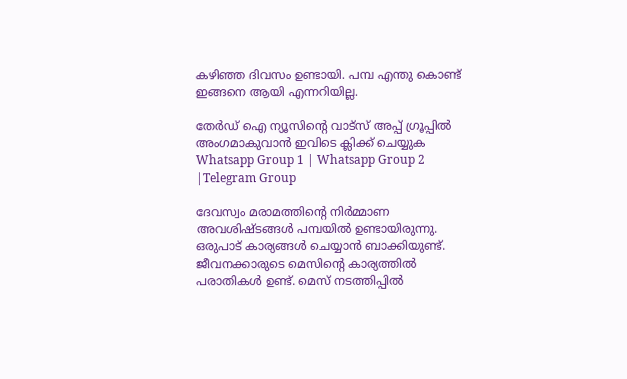കഴിഞ്ഞ ദിവസം ഉണ്ടായി. പമ്പ എന്തു കൊണ്ട് ഇങ്ങനെ ആയി എന്നറിയില്ല.

തേർഡ് ഐ ന്യൂസിന്റെ വാട്സ് അപ്പ് ഗ്രൂപ്പിൽ അംഗമാകുവാൻ ഇവിടെ ക്ലിക്ക് ചെയ്യുക
Whatsapp Group 1 | Whatsapp Group 2 |Telegram Group

ദേവസ്വം മരാമത്തിന്റെ നിര്‍മ്മാണ അവശിഷ്ടങ്ങള്‍ പമ്പയില്‍ ഉണ്ടായിരുന്നു. ഒരുപാട് കാര്യങ്ങള്‍ ചെയ്യാന്‍ ബാക്കിയുണ്ട്. ജീവനക്കാരുടെ മെസിന്റെ കാര്യത്തില്‍ പരാതികള്‍ ഉണ്ട്. മെസ് നടത്തിപ്പില്‍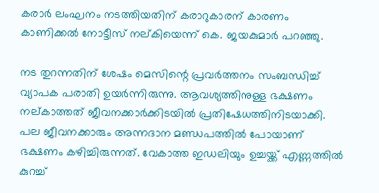കരാര്‍ ലംഘനം നടത്തിയതിന് കരാറുകാരന് കാരണം കാണിക്കല്‍ നോട്ടീസ് നല്കിയെന്ന് കെ. ജയകുമാര്‍ പറഞ്ഞു.

നട തുറന്നതിന് ശേഷം മെസിന്റെ പ്രവര്‍ത്തനം സംബന്ധിച്ച്‌ വ്യാപക പരാതി ഉയര്‍ന്നിരുന്നു. ആവശ്യത്തിനുള്ള ഭക്ഷണം നല്കാത്തത് ജീവനക്കാര്‍ക്കിടയില്‍ പ്രതിഷേധത്തിനിടയാക്കി. പല ജീവനക്കാരും അന്നദാന മണ്ഡപത്തില്‍ പോയാണ് ഭക്ഷണം കഴിച്ചിരുന്നത്. വേകാത്ത ഇഡലിയും ഉച്ചയ്ക്ക് എണ്ണത്തില്‍ കുറച്ച്‌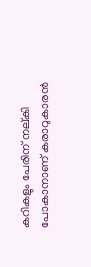കറികളും പേരിന് നല്കി പോകാനാണ് കരാറുകാരന്‍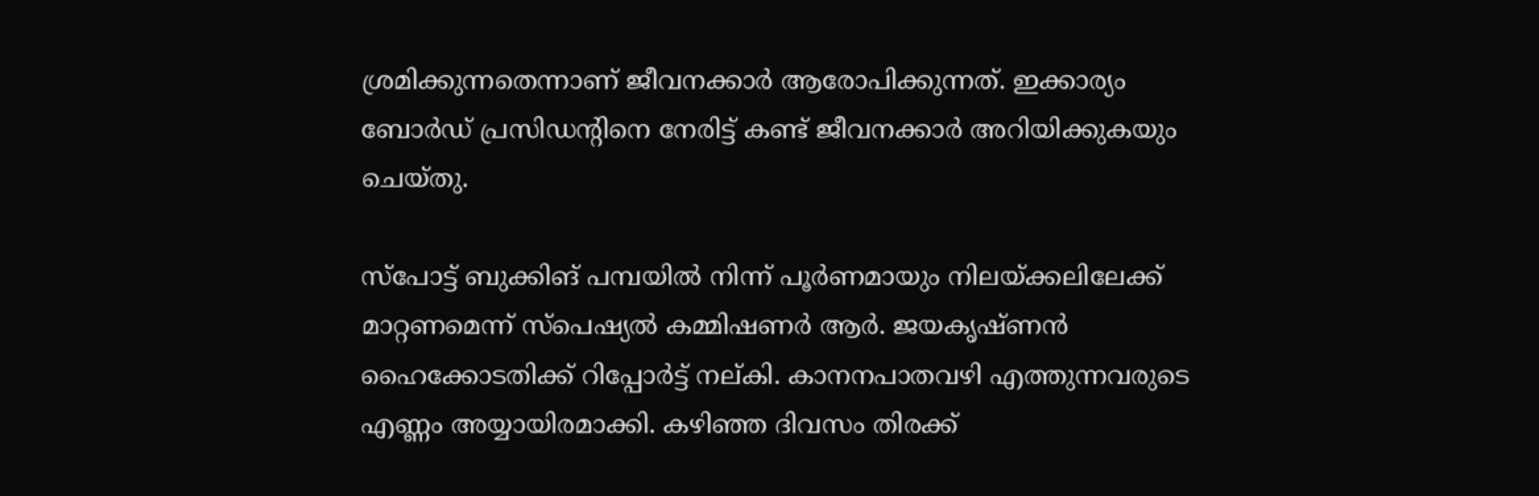ശ്രമിക്കുന്നതെന്നാണ് ജീവനക്കാര്‍ ആരോപിക്കുന്നത്. ഇക്കാര്യം ബോര്‍ഡ് പ്രസിഡന്റിനെ നേരിട്ട് കണ്ട് ജീവനക്കാര്‍ അറിയിക്കുകയും ചെയ്തു.

സ്പോട്ട് ബുക്കിങ് പമ്പയില്‍ നിന്ന് പൂര്‍ണമായും നിലയ്ക്കലിലേക്ക് മാറ്റണമെന്ന് സ്പെഷ്യല്‍ കമ്മിഷണര്‍ ആര്‍. ജയകൃഷ്ണന്‍ ഹൈക്കോടതിക്ക് റിപ്പോര്‍ട്ട് നല്കി. കാനനപാതവഴി എത്തുന്നവരുടെ എണ്ണം അയ്യായിരമാക്കി. കഴിഞ്ഞ ദിവസം തിരക്ക്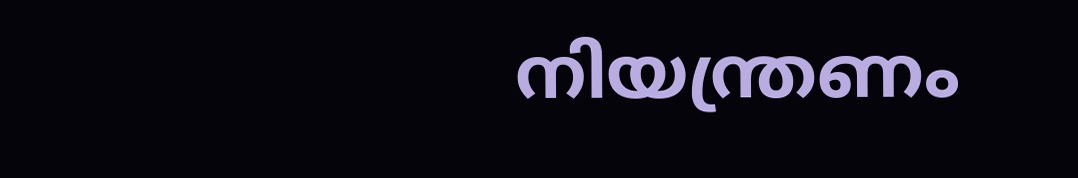നിയന്ത്രണം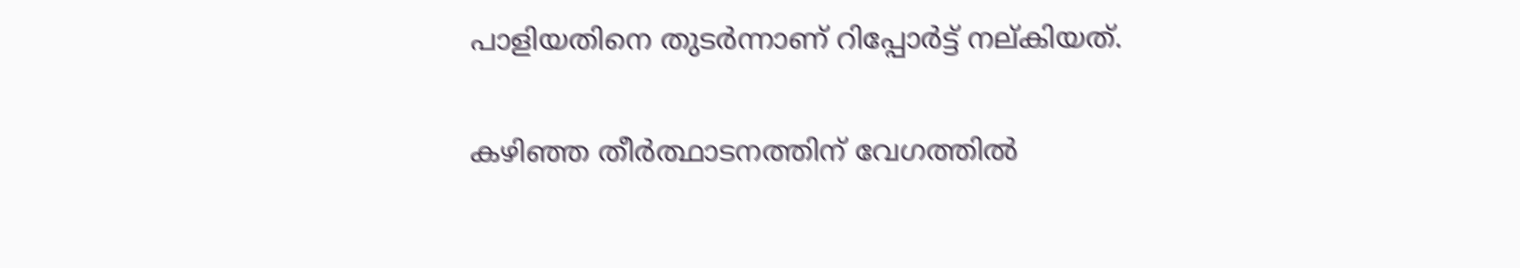പാളിയതിനെ തുടര്‍ന്നാണ് റിപ്പോര്‍ട്ട് നല്കിയത്.

കഴിഞ്ഞ തീര്‍ത്ഥാടനത്തിന് വേഗത്തില്‍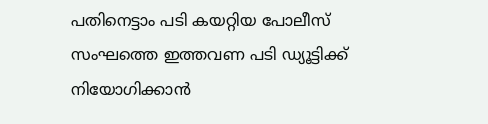പതിനെട്ടാം പടി കയറ്റിയ പോലീസ് സംഘത്തെ ഇത്തവണ പടി ഡ്യൂട്ടിക്ക് നിയോഗിക്കാന്‍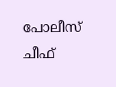പോലീസ് ചീഫ്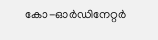കോ-ഓര്‍ഡിനേറ്റര്‍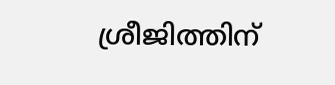ശ്രീജിത്തിന്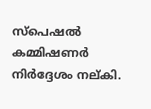സ്പെഷല്‍ കമ്മിഷണര്‍ നിര്‍ദ്ദേശം നല്കി.